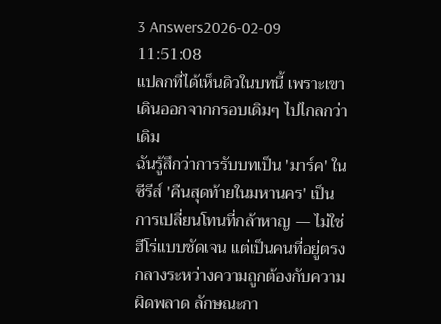3 Answers2026-02-09 11:51:08
แปลกที่ได้เห็นดิวในบทนี้ เพราะเขาเดินออกจากกรอบเดิมๆ ไปไกลกว่าเดิม
ฉันรู้สึกว่าการรับบทเป็น 'มาร์ค' ในซีรีส์ 'คืนสุดท้ายในมหานคร' เป็นการเปลี่ยนโทนที่กล้าหาญ — ไม่ใช่ฮีโร่แบบชัดเจน แต่เป็นคนที่อยู่ตรงกลางระหว่างความถูกต้องกับความผิดพลาด ลักษณะกา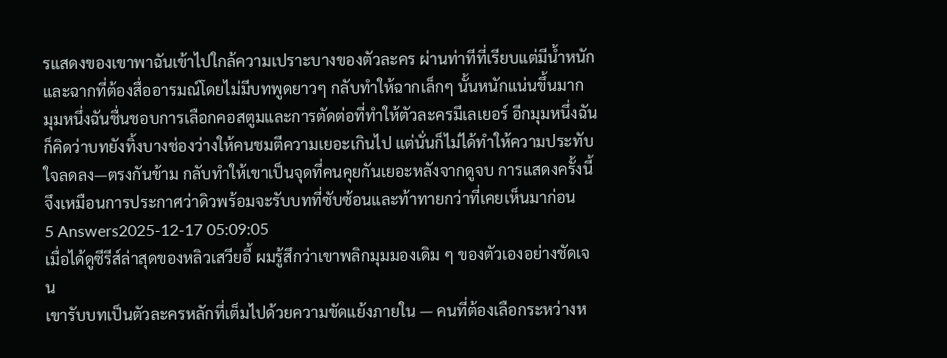รแสดงของเขาพาฉันเข้าไปใกล้ความเปราะบางของตัวละคร ผ่านท่าทีที่เรียบแต่มีน้ำหนัก และฉากที่ต้องสื่ออารมณ์โดยไม่มีบทพูดยาวๆ กลับทำให้ฉากเล็กๆ นั้นหนักแน่นขึ้นมาก
มุมหนึ่งฉันชื่นชอบการเลือกคอสตูมและการตัดต่อที่ทำให้ตัวละครมีเลเยอร์ อีกมุมหนึ่งฉันก็คิดว่าบทยังทิ้งบางช่องว่างให้คนชมตีความเยอะเกินไป แต่นั่นก็ไม่ได้ทำให้ความประทับใจลดลง—ตรงกันข้าม กลับทำให้เขาเป็นจุดที่คนคุยกันเยอะหลังจากดูจบ การแสดงครั้งนี้จึงเหมือนการประกาศว่าดิวพร้อมจะรับบทที่ซับซ้อนและท้าทายกว่าที่เคยเห็นมาก่อน
5 Answers2025-12-17 05:09:05
เมื่อได้ดูซีรีส์ล่าสุดของหลิวเสวียอี้ ผมรู้สึกว่าเขาพลิกมุมมองเดิม ๆ ของตัวเองอย่างชัดเจน
เขารับบทเป็นตัวละครหลักที่เต็มไปด้วยความขัดแย้งภายใน — คนที่ต้องเลือกระหว่างห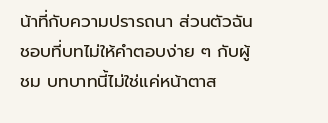น้าที่กับความปรารถนา ส่วนตัวฉันชอบที่บทไม่ให้คำตอบง่าย ๆ กับผู้ชม บทบาทนี้ไม่ใช่แค่หน้าตาส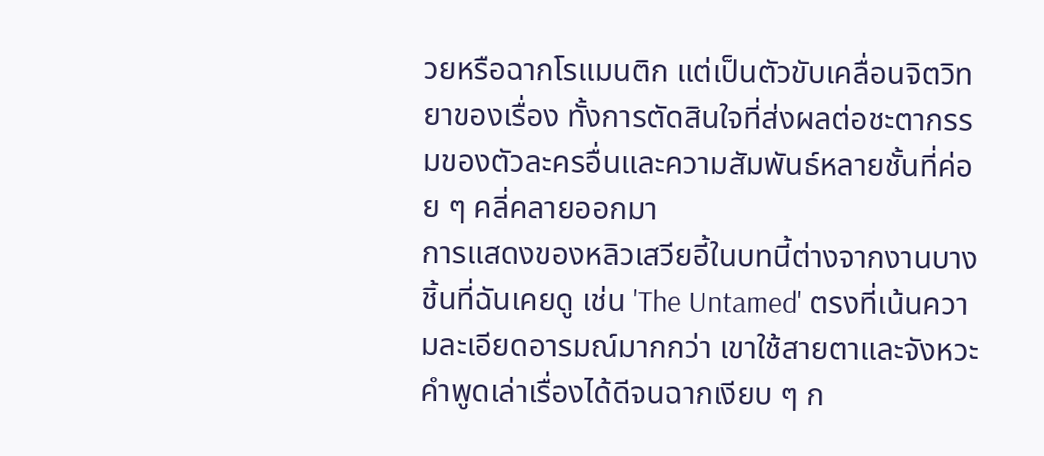วยหรือฉากโรแมนติก แต่เป็นตัวขับเคลื่อนจิตวิทยาของเรื่อง ทั้งการตัดสินใจที่ส่งผลต่อชะตากรรมของตัวละครอื่นและความสัมพันธ์หลายชั้นที่ค่อย ๆ คลี่คลายออกมา
การแสดงของหลิวเสวียอี้ในบทนี้ต่างจากงานบางชิ้นที่ฉันเคยดู เช่น 'The Untamed' ตรงที่เน้นความละเอียดอารมณ์มากกว่า เขาใช้สายตาและจังหวะคำพูดเล่าเรื่องได้ดีจนฉากเงียบ ๆ ก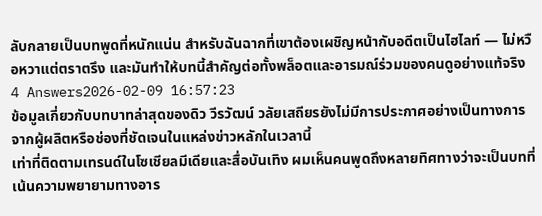ลับกลายเป็นบทพูดที่หนักแน่น สำหรับฉันฉากที่เขาต้องเผชิญหน้ากับอดีตเป็นไฮไลท์ — ไม่หวือหวาแต่ตราตรึง และมันทำให้บทนี้สำคัญต่อทั้งพล็อตและอารมณ์ร่วมของคนดูอย่างแท้จริง
4 Answers2026-02-09 16:57:23
ข้อมูลเกี่ยวกับบทบาทล่าสุดของดิว วีรวัฒน์ วลัยเสถียรยังไม่มีการประกาศอย่างเป็นทางการจากผู้ผลิตหรือช่องที่ชัดเจนในแหล่งข่าวหลักในเวลานี้
เท่าที่ติดตามเทรนด์ในโซเชียลมีเดียและสื่อบันเทิง ผมเห็นคนพูดถึงหลายทิศทางว่าจะเป็นบทที่เน้นความพยายามทางอาร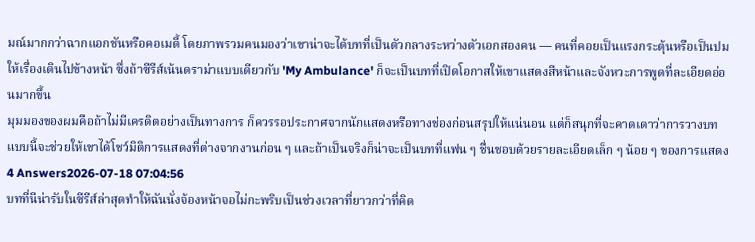มณ์มากกว่าฉากแอกชันหรือคอเมดี้ โดยภาพรวมคนมองว่าเขาน่าจะได้บทที่เป็นตัวกลางระหว่างตัวเอกสองคน — คนที่คอยเป็นแรงกระตุ้นหรือเป็นปมให้เรื่องเดินไปข้างหน้า ซึ่งถ้าซีรีส์เน้นดราม่าแบบเดียวกับ 'My Ambulance' ก็จะเป็นบทที่เปิดโอกาสให้เขาแสดงสีหน้าและจังหวะการพูดที่ละเอียดอ่อนมากขึ้น
มุมมองของผมคือถ้าไม่มีเครดิตอย่างเป็นทางการ ก็ควรรอประกาศจากนักแสดงหรือทางช่องก่อนสรุปให้แน่นอน แต่ก็สนุกที่จะคาดเดาว่าการวางบทแบบนี้จะช่วยให้เขาได้โชว์มิติการแสดงที่ต่างจากงานก่อน ๆ และถ้าเป็นจริงก็น่าจะเป็นบทที่แฟน ๆ ชื่นชอบด้วยรายละเอียดเล็ก ๆ น้อย ๆ ของการแสดง
4 Answers2026-07-18 07:04:56
บทที่นีน่ารับในซีรีส์ล่าสุดทำให้ฉันนั่งจ้องหน้าจอไม่กะพริบเป็นช่วงเวลาที่ยาวกว่าที่คิด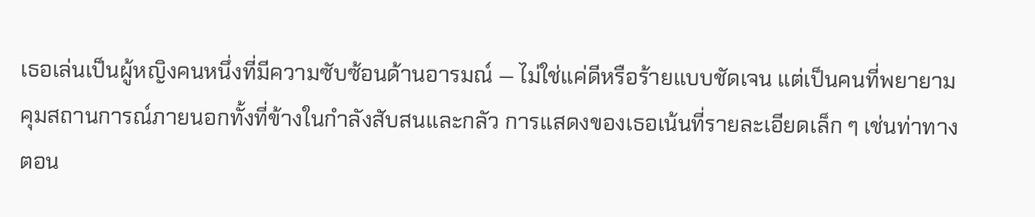เธอเล่นเป็นผู้หญิงคนหนึ่งที่มีความซับซ้อนด้านอารมณ์ — ไม่ใช่แค่ดีหรือร้ายแบบชัดเจน แต่เป็นคนที่พยายามคุมสถานการณ์ภายนอกทั้งที่ข้างในกำลังสับสนและกลัว การแสดงของเธอเน้นที่รายละเอียดเล็ก ๆ เช่นท่าทางตอน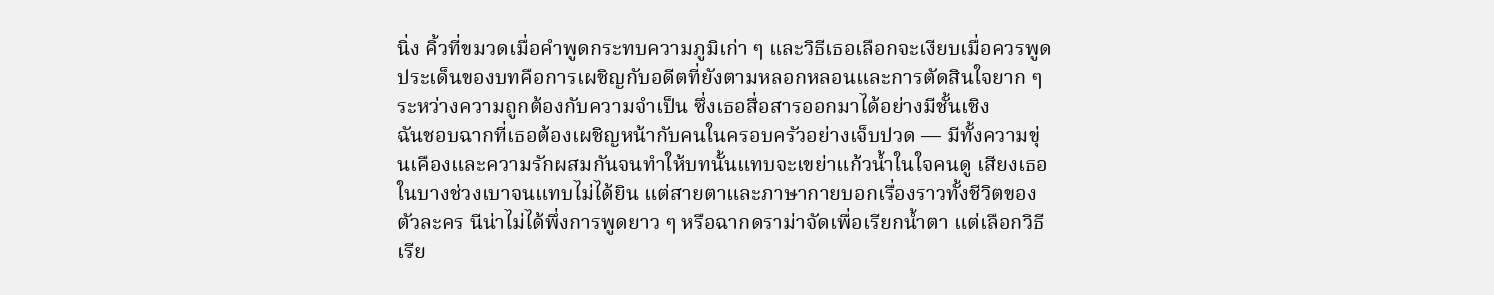นิ่ง คิ้วที่ขมวดเมื่อคำพูดกระทบความภูมิเก่า ๆ และวิธีเธอเลือกจะเงียบเมื่อควรพูด ประเด็นของบทคือการเผชิญกับอดีตที่ยังตามหลอกหลอนและการตัดสินใจยาก ๆ ระหว่างความถูกต้องกับความจำเป็น ซึ่งเธอสื่อสารออกมาได้อย่างมีชั้นเชิง
ฉันชอบฉากที่เธอต้องเผชิญหน้ากับคนในครอบครัวอย่างเจ็บปวด — มีทั้งความขุ่นเคืองและความรักผสมกันจนทำให้บทนั้นแทบจะเขย่าแก้วน้ำในใจคนดู เสียงเธอในบางช่วงเบาจนแทบไม่ได้ยิน แต่สายตาและภาษากายบอกเรื่องราวทั้งชีวิตของตัวละคร นีน่าไม่ได้พึ่งการพูดยาว ๆ หรือฉากดราม่าจัดเพื่อเรียกน้ำตา แต่เลือกวิธีเรีย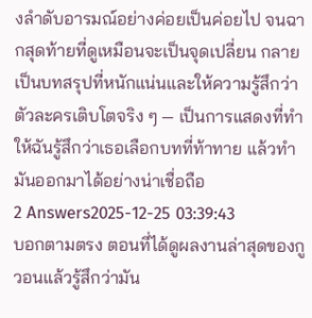งลำดับอารมณ์อย่างค่อยเป็นค่อยไป จนฉากสุดท้ายที่ดูเหมือนจะเป็นจุดเปลี่ยน กลายเป็นบทสรุปที่หนักแน่นและให้ความรู้สึกว่าตัวละครเติบโตจริง ๆ — เป็นการแสดงที่ทำให้ฉันรู้สึกว่าเธอเลือกบทที่ท้าทาย แล้วทำมันออกมาได้อย่างน่าเชื่อถือ
2 Answers2025-12-25 03:39:43
บอกตามตรง ตอนที่ได้ดูผลงานล่าสุดของกูวอนแล้วรู้สึกว่ามัน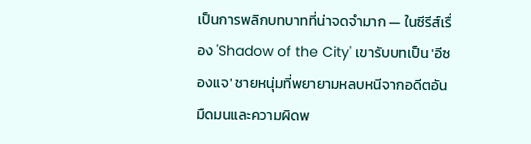เป็นการพลิกบทบาทที่น่าจดจำมาก — ในซีรีส์เรื่อง 'Shadow of the City' เขารับบทเป็น 'อีซองแจ' ชายหนุ่มที่พยายามหลบหนีจากอดีตอันมืดมนและความผิดพ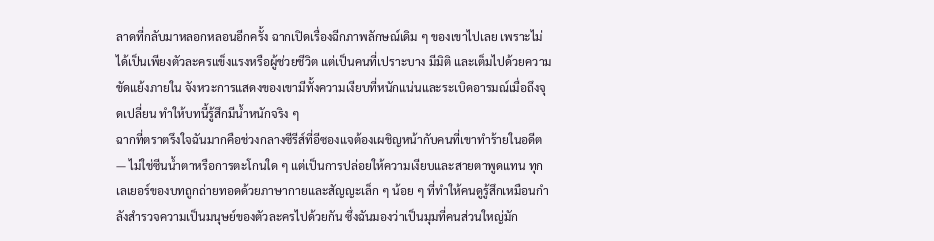ลาดที่กลับมาหลอกหลอนอีกครั้ง ฉากเปิดเรื่องฉีกภาพลักษณ์เดิม ๆ ของเขาไปเลย เพราะไม่ได้เป็นเพียงตัวละครแข็งแรงหรือผู้ช่วยชีวิต แต่เป็นคนที่เปราะบาง มีมิติ และเต็มไปด้วยความขัดแย้งภายใน จังหวะการแสดงของเขามีทั้งความเงียบที่หนักแน่นและระเบิดอารมณ์เมื่อถึงจุดเปลี่ยน ทำให้บทนี้รู้สึกมีน้ำหนักจริง ๆ
ฉากที่ตราตรึงใจฉันมากคือช่วงกลางซีรีส์ที่อีซองแจต้องเผชิญหน้ากับคนที่เขาทำร้ายในอดีต — ไม่ใช่ซีนน้ำตาหรือการตะโกนใด ๆ แต่เป็นการปล่อยให้ความเงียบและสายตาพูดแทน ทุกเลเยอร์ของบทถูกถ่ายทอดด้วยภาษากายและสัญญะเล็ก ๆ น้อย ๆ ที่ทำให้คนดูรู้สึกเหมือนกำลังสำรวจความเป็นมนุษย์ของตัวละครไปด้วยกัน ซึ่งฉันมองว่าเป็นมุมที่คนส่วนใหญ่มัก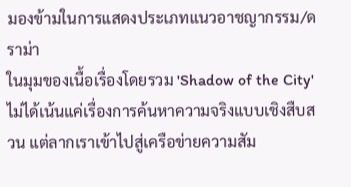มองข้ามในการแสดงประเภทแนวอาชญากรรม/ดราม่า
ในมุมของเนื้อเรื่องโดยรวม 'Shadow of the City' ไม่ได้เน้นแค่เรื่องการค้นหาความจริงแบบเชิงสืบสวน แต่ลากเราเข้าไปสู่เครือข่ายความสัม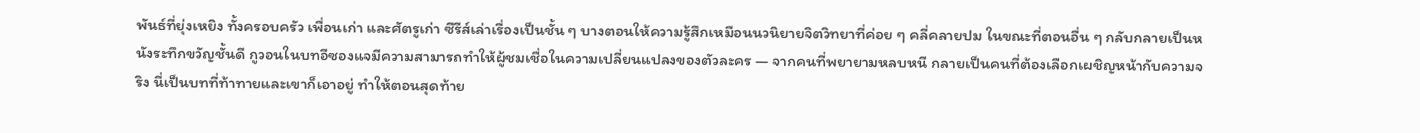พันธ์ที่ยุ่งเหยิง ทั้งครอบครัว เพื่อนเก่า และศัตรูเก่า ซีรีส์เล่าเรื่องเป็นชั้น ๆ บางตอนให้ความรู้สึกเหมือนนวนิยายจิตวิทยาที่ค่อย ๆ คลี่คลายปม ในขณะที่ตอนอื่น ๆ กลับกลายเป็นหนังระทึกขวัญชั้นดี กูวอนในบทอีซองแจมีความสามารถทำให้ผู้ชมเชื่อในความเปลี่ยนแปลงของตัวละคร — จากคนที่พยายามหลบหนี กลายเป็นคนที่ต้องเลือกเผชิญหน้ากับความจริง นี่เป็นบทที่ท้าทายและเขาก็เอาอยู่ ทำให้ตอนสุดท้าย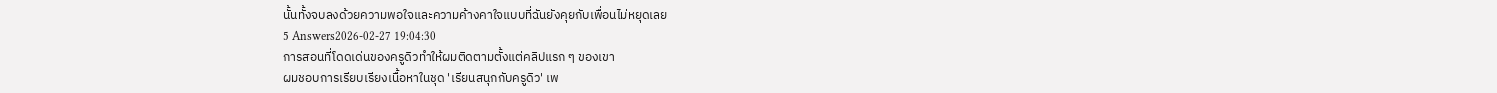นั้นทั้งจบลงด้วยความพอใจและความค้างคาใจแบบที่ฉันยังคุยกับเพื่อนไม่หยุดเลย
5 Answers2026-02-27 19:04:30
การสอนที่โดดเด่นของครูดิวทำให้ผมติดตามตั้งแต่คลิปแรก ๆ ของเขา
ผมชอบการเรียบเรียงเนื้อหาในชุด 'เรียนสนุกกับครูดิว' เพ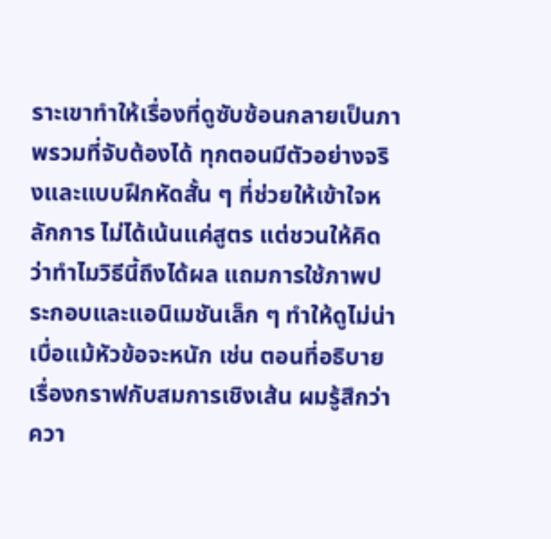ราะเขาทำให้เรื่องที่ดูซับซ้อนกลายเป็นภาพรวมที่จับต้องได้ ทุกตอนมีตัวอย่างจริงและแบบฝึกหัดสั้น ๆ ที่ช่วยให้เข้าใจหลักการ ไม่ได้เน้นแค่สูตร แต่ชวนให้คิดว่าทำไมวิธีนี้ถึงได้ผล แถมการใช้ภาพประกอบและแอนิเมชันเล็ก ๆ ทำให้ดูไม่น่าเบื่อแม้หัวข้อจะหนัก เช่น ตอนที่อธิบายเรื่องกราฟกับสมการเชิงเส้น ผมรู้สึกว่าควา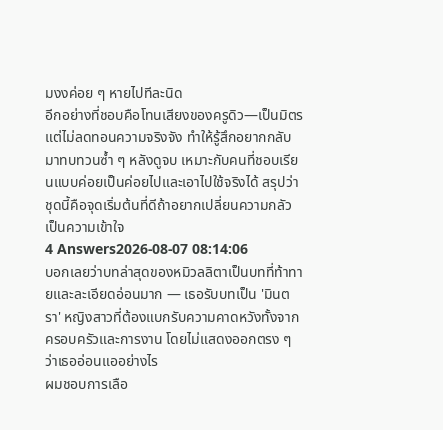มงงค่อย ๆ หายไปทีละนิด
อีกอย่างที่ชอบคือโทนเสียงของครูดิว—เป็นมิตรแต่ไม่ลดทอนความจริงจัง ทำให้รู้สึกอยากกลับมาทบทวนซ้ำ ๆ หลังดูจบ เหมาะกับคนที่ชอบเรียนแบบค่อยเป็นค่อยไปและเอาไปใช้จริงได้ สรุปว่าชุดนี้คือจุดเริ่มต้นที่ดีถ้าอยากเปลี่ยนความกลัวเป็นความเข้าใจ
4 Answers2026-08-07 08:14:06
บอกเลยว่าบทล่าสุดของหมิวลลิตาเป็นบทที่ท้าทายและละเอียดอ่อนมาก — เธอรับบทเป็น 'มินตรา' หญิงสาวที่ต้องแบกรับความคาดหวังทั้งจากครอบครัวและการงาน โดยไม่แสดงออกตรง ๆ ว่าเธออ่อนแออย่างไร
ผมชอบการเลือ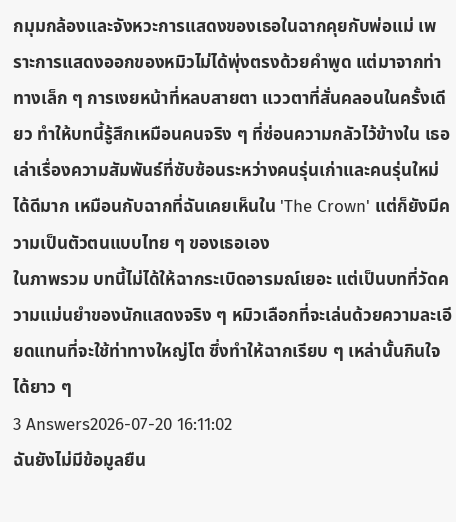กมุมกล้องและจังหวะการแสดงของเธอในฉากคุยกับพ่อแม่ เพราะการแสดงออกของหมิวไม่ได้พุ่งตรงด้วยคำพูด แต่มาจากท่าทางเล็ก ๆ การเงยหน้าที่หลบสายตา แววตาที่สั่นคลอนในครั้งเดียว ทำให้บทนี้รู้สึกเหมือนคนจริง ๆ ที่ซ่อนความกลัวไว้ข้างใน เธอเล่าเรื่องความสัมพันธ์ที่ซับซ้อนระหว่างคนรุ่นเก่าและคนรุ่นใหม่ได้ดีมาก เหมือนกับฉากที่ฉันเคยเห็นใน 'The Crown' แต่ก็ยังมีความเป็นตัวตนแบบไทย ๆ ของเธอเอง
ในภาพรวม บทนี้ไม่ได้ให้ฉากระเบิดอารมณ์เยอะ แต่เป็นบทที่วัดความแม่นยำของนักแสดงจริง ๆ หมิวเลือกที่จะเล่นด้วยความละเอียดแทนที่จะใช้ท่าทางใหญ่โต ซึ่งทำให้ฉากเรียบ ๆ เหล่านั้นกินใจได้ยาว ๆ
3 Answers2026-07-20 16:11:02
ฉันยังไม่มีข้อมูลยืน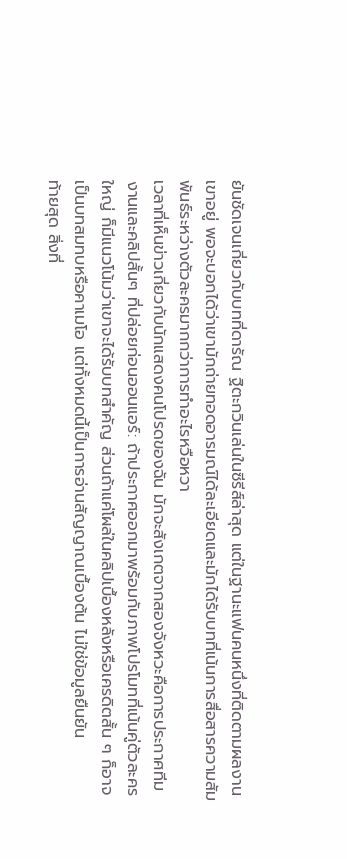ยันชัดเจนเกี่ยวกับบทที่ดารัณ ฐิตะกวินเล่นในซีรีส์ล่าสุด แต่ในฐานะแฟนคนหนึ่งที่ติดตามผลงานเขาอยู่ พอจะบอกได้ว่าเขามักถ่ายทอดอารมณ์ได้ละเอียดและมักได้รับบทที่เน้นการสื่อสารความสัมพันธ์ระหว่างตัวละครมากกว่าการทำอะไรหวือหวา
เวลาที่เห็นข่าวเกี่ยวกับนักแสดงคนโปรดของฉัน มักจะสังเกตจากสองจังหวะคือการประกาศทีมงานและคลิปสั้นๆ ที่ปล่อยก่อนออนแอร์: ถ้าประกาศออกมาพร้อมกับภาพโปรโมทที่เน้นคู่ตัวละครใหญ่ ก็มีแนวโน้มว่าเขาจะได้รับบทสำคัญ ส่วนถ้าแค่โผล่ในคลิปเบื้องหลังหรือเครดิตสั้น ๆ ก็อาจเป็นบทสมทบหรือคาเมโอ แต่ทั้งหมดนี้เป็นการอ่านสัญญาณเบื้องต้น ไม่ใช่ข้อมูลยืนยัน
ท้ายสุด สิ่งที่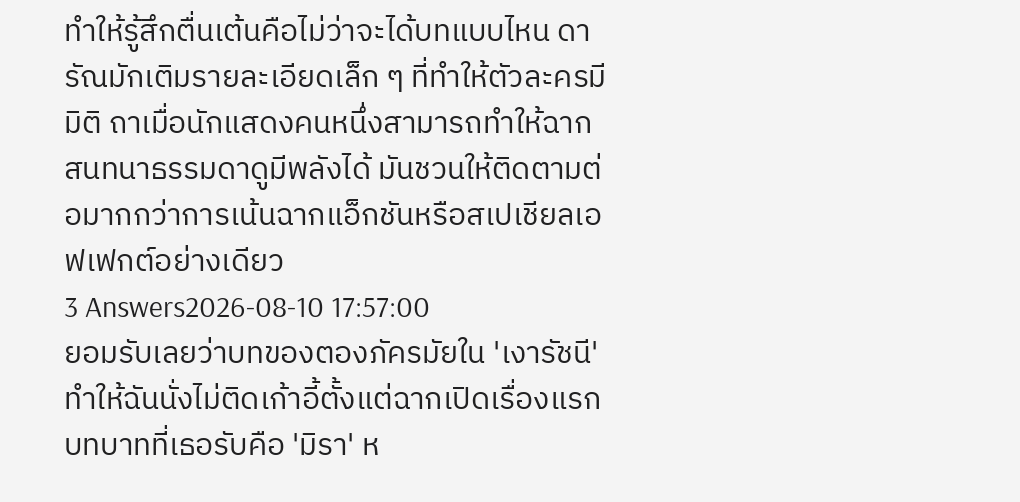ทำให้รู้สึกตื่นเต้นคือไม่ว่าจะได้บทแบบไหน ดารัณมักเติมรายละเอียดเล็ก ๆ ที่ทำให้ตัวละครมีมิติ ถาเมื่อนักแสดงคนหนึ่งสามารถทำให้ฉากสนทนาธรรมดาดูมีพลังได้ มันชวนให้ติดตามต่อมากกว่าการเน้นฉากแอ็กชันหรือสเปเชียลเอฟเฟกต์อย่างเดียว
3 Answers2026-08-10 17:57:00
ยอมรับเลยว่าบทของตองภัครมัยใน 'เงารัชนี' ทำให้ฉันนั่งไม่ติดเก้าอี้ตั้งแต่ฉากเปิดเรื่องแรก
บทบาทที่เธอรับคือ 'มิรา' ห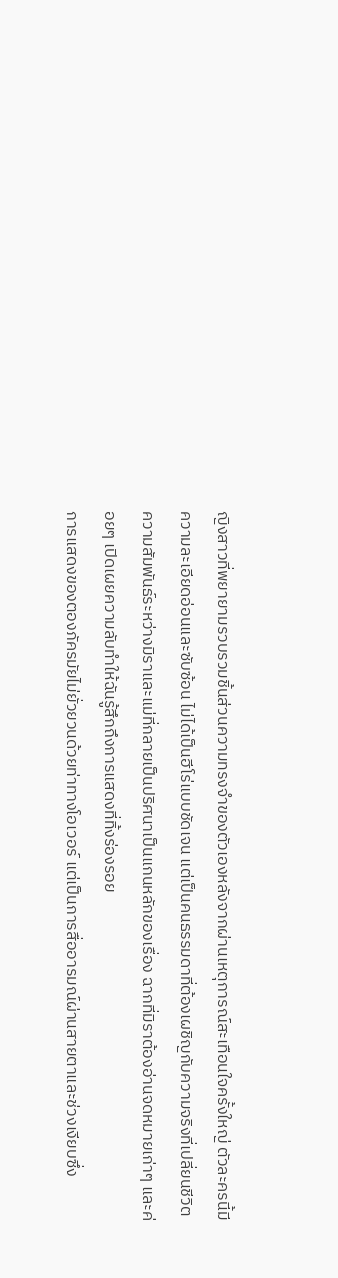ญิงสาวที่พยายามรวบรวมชิ้นส่วนความทรงจำของตัวเองหลังจากผ่านเหตุการณ์สะเทือนใจครั้งใหญ่ ตัวละครนี้มีความละเอียดอ่อนและซับซ้อน ไม่ได้เป็นฮีโร่แบบชัดเจน แต่เป็นคนธรรมดาที่ต้องเผชิญกับความจริงที่เปลี่ยนชีวิต ความสัมพันธ์ระหว่างมิราและแม่ที่กลายเป็นปริศนาเป็นแกนหลักของเรื่อง ฉากที่มิราต้องอ่านจดหมายเก่าๆ และค่อยๆ เปิดเผยความลับทำให้ฉันรู้สึกถึงการแสดงที่ทิ้งร่องรอย
การแสดงของตองภัครมัยไม่ยั่วยวนด้วยท่าทางโอเวอร์ แต่เป็นการสื่ออารมณ์ผ่านสายตาและช่วงเงียบซึ่ง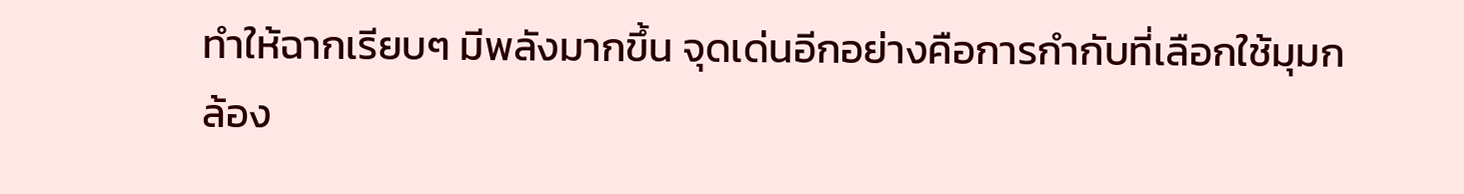ทำให้ฉากเรียบๆ มีพลังมากขึ้น จุดเด่นอีกอย่างคือการกำกับที่เลือกใช้มุมกล้อง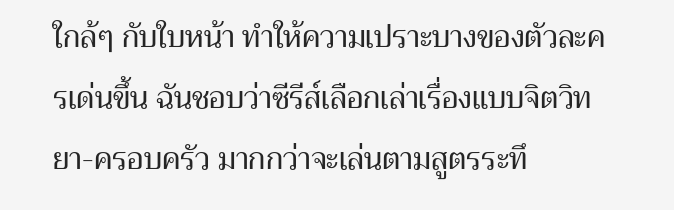ใกล้ๆ กับใบหน้า ทำให้ความเปราะบางของตัวละครเด่นขึ้น ฉันชอบว่าซีรีส์เลือกเล่าเรื่องแบบจิตวิทยา-ครอบครัว มากกว่าจะเล่นตามสูตรระทึ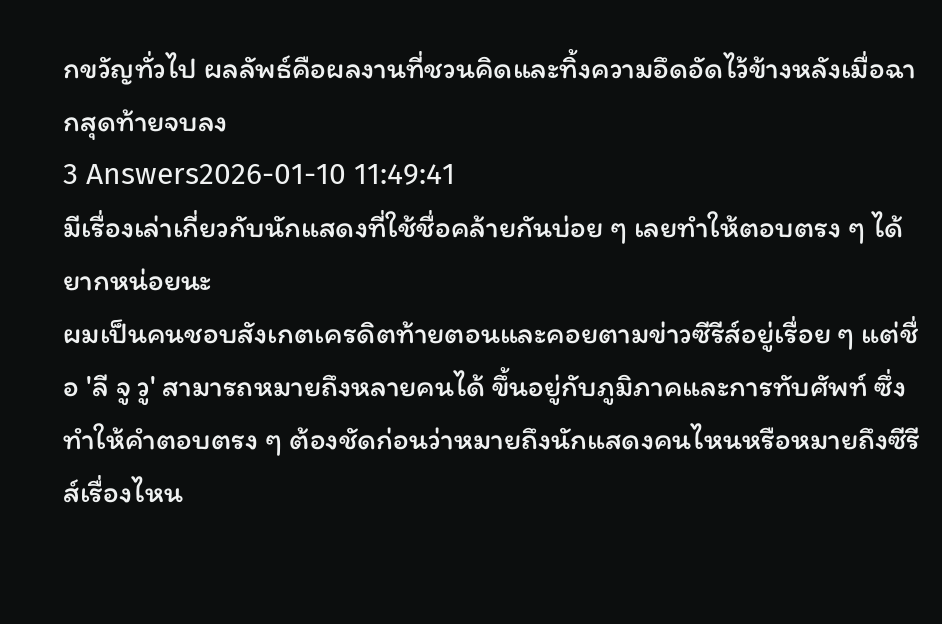กขวัญทั่วไป ผลลัพธ์คือผลงานที่ชวนคิดและทิ้งความอึดอัดไว้ข้างหลังเมื่อฉากสุดท้ายจบลง
3 Answers2026-01-10 11:49:41
มีเรื่องเล่าเกี่ยวกับนักแสดงที่ใช้ชื่อคล้ายกันบ่อย ๆ เลยทำให้ตอบตรง ๆ ได้ยากหน่อยนะ
ผมเป็นคนชอบสังเกตเครดิตท้ายตอนและคอยตามข่าวซีรีส์อยู่เรื่อย ๆ แต่ชื่อ 'ลี จู วู' สามารถหมายถึงหลายคนได้ ขึ้นอยู่กับภูมิภาคและการทับศัพท์ ซึ่งทำให้คำตอบตรง ๆ ต้องชัดก่อนว่าหมายถึงนักแสดงคนไหนหรือหมายถึงซีรีส์เรื่องไหน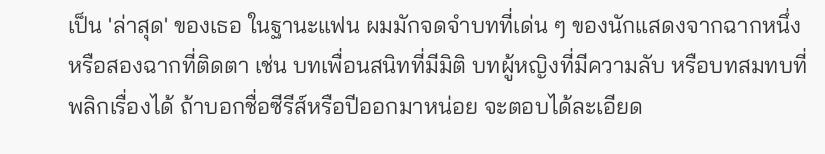เป็น 'ล่าสุด' ของเธอ ในฐานะแฟน ผมมักจดจำบทที่เด่น ๆ ของนักแสดงจากฉากหนึ่งหรือสองฉากที่ติดตา เช่น บทเพื่อนสนิทที่มีมิติ บทผู้หญิงที่มีความลับ หรือบทสมทบที่พลิกเรื่องได้ ถ้าบอกชื่อซีรีส์หรือปีออกมาหน่อย จะตอบได้ละเอียด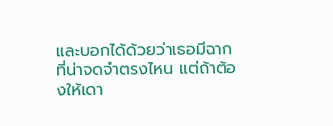และบอกได้ด้วยว่าเธอมีฉากที่น่าจดจำตรงไหน แต่ถ้าต้องให้เดา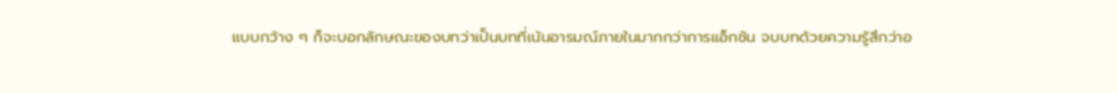แบบกว้าง ๆ ก็จะบอกลักษณะของบทว่าเป็นบทที่เน้นอารมณ์ภายในมากกว่าการแอ็กชัน จบบทด้วยความรู้สึกว่าอ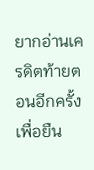ยากอ่านเครดิตท้ายตอนอีกครั้งเพื่อยืน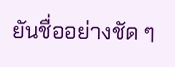ยันชื่ออย่างชัด ๆ